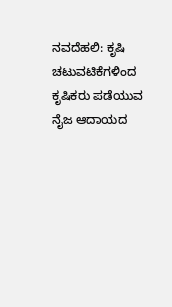ನವದೆಹಲಿ: ಕೃಷಿ ಚಟುವಟಿಕೆಗಳಿಂದ ಕೃಷಿಕರು ಪಡೆಯುವ ನೈಜ ಆದಾಯದ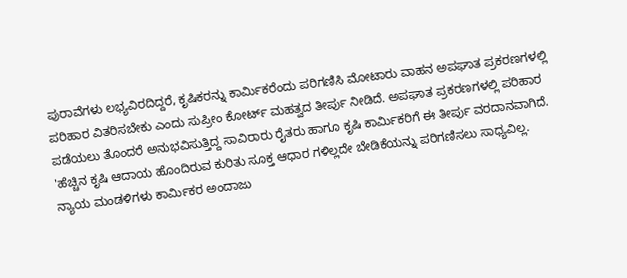ಪುರಾವೆಗಳು ಲಭ್ಯವಿರದಿದ್ದರೆ, ಕೃಷಿಕರನ್ನು ಕಾರ್ಮಿಕರೆಂದು ಪರಿಗಣಿಸಿ ಮೋಟಾರು ವಾಹನ ಅಪಘಾತ ಪ್ರಕರಣಗಳಲ್ಲಿ ಪರಿಹಾರ ವಿತರಿಸಬೇಕು ಎಂದು ಸುಪ್ರೀಂ ಕೋರ್ಟ್ ಮಹತ್ವದ ತೀರ್ಪು ನೀಡಿದೆ. ಅಪಘಾತ ಪ್ರಕರಣಗಳಲ್ಲಿ ಪರಿಹಾರ ಪಡೆಯಲು ತೊಂದರೆ ಅನುಭವಿಸುತ್ತಿದ್ದ ಸಾವಿರಾರು ರೈತರು ಹಾಗೂ ಕೃಷಿ ಕಾರ್ಮಿಕರಿಗೆ ಈ ತೀರ್ಪು ವರದಾನವಾಗಿದೆ.
'ಹೆಚ್ಚಿನ ಕೃಷಿ ಆದಾಯ ಹೊಂದಿರುವ ಕುರಿತು ಸೂಕ್ತ ಆಧಾರ ಗಳಿಲ್ಲದೇ ಬೇಡಿಕೆಯನ್ನು ಪರಿಗಣಿಸಲು ಸಾಧ್ಯವಿಲ್ಲ. ನ್ಯಾಯ ಮಂಡಳಿಗಳು ಕಾರ್ಮಿಕರ ಅಂದಾಜು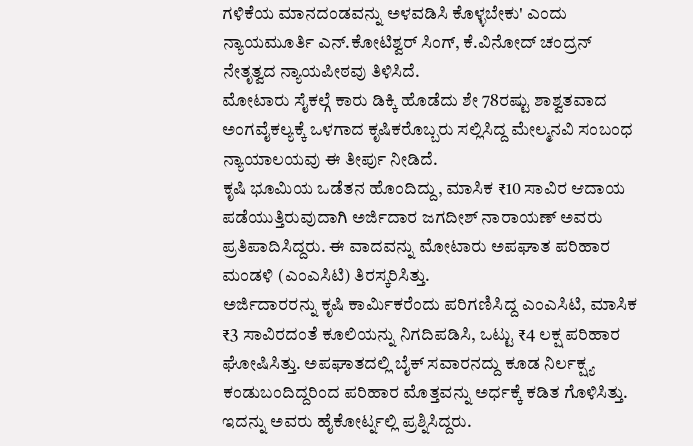ಗಳಿಕೆಯ ಮಾನದಂಡವನ್ನು ಅಳವಡಿಸಿ ಕೊಳ್ಳಬೇಕು' ಎಂದು ನ್ಯಾಯಮೂರ್ತಿ ಎನ್.ಕೋಟಿಶ್ವರ್ ಸಿಂಗ್, ಕೆ.ವಿನೋದ್ ಚಂದ್ರನ್ ನೇತೃತ್ವದ ನ್ಯಾಯಪೀಠವು ತಿಳಿಸಿದೆ.
ಮೋಟಾರು ಸೈಕಲ್ಗೆ ಕಾರು ಡಿಕ್ಕಿ ಹೊಡೆದು ಶೇ 78ರಷ್ಟು ಶಾಶ್ವತವಾದ ಅಂಗವೈಕಲ್ಯಕ್ಕೆ ಒಳಗಾದ ಕೃಷಿಕರೊಬ್ಬರು ಸಲ್ಲಿಸಿದ್ದ ಮೇಲ್ಮನವಿ ಸಂಬಂಧ ನ್ಯಾಯಾಲಯವು ಈ ತೀರ್ಪು ನೀಡಿದೆ.
ಕೃಷಿ ಭೂಮಿಯ ಒಡೆತನ ಹೊಂದಿದ್ದು, ಮಾಸಿಕ ₹10 ಸಾವಿರ ಆದಾಯ ಪಡೆಯುತ್ತಿರುವುದಾಗಿ ಅರ್ಜಿದಾರ ಜಗದೀಶ್ ನಾರಾಯಣ್ ಅವರು ಪ್ರತಿಪಾದಿಸಿದ್ದರು. ಈ ವಾದವನ್ನು ಮೋಟಾರು ಅಪಘಾತ ಪರಿಹಾರ ಮಂಡಳಿ (ಎಂಎಸಿಟಿ) ತಿರಸ್ಕರಿಸಿತ್ತು.
ಅರ್ಜಿದಾರರನ್ನು ಕೃಷಿ ಕಾರ್ಮಿಕರೆಂದು ಪರಿಗಣಿಸಿದ್ದ ಎಂಎಸಿಟಿ, ಮಾಸಿಕ ₹3 ಸಾವಿರದಂತೆ ಕೂಲಿಯನ್ನು ನಿಗದಿಪಡಿಸಿ, ಒಟ್ಟು ₹4 ಲಕ್ಷ ಪರಿಹಾರ ಘೋಷಿಸಿತ್ತು. ಅಪಘಾತದಲ್ಲಿ ಬೈಕ್ ಸವಾರನದ್ದು ಕೂಡ ನಿರ್ಲಕ್ಷ್ಯ ಕಂಡುಬಂದಿದ್ದರಿಂದ ಪರಿಹಾರ ಮೊತ್ತವನ್ನು ಅರ್ಧಕ್ಕೆ ಕಡಿತ ಗೊಳಿಸಿತ್ತು. ಇದನ್ನು ಅವರು ಹೈಕೋರ್ಟ್ನಲ್ಲಿ ಪ್ರಶ್ನಿಸಿದ್ದರು.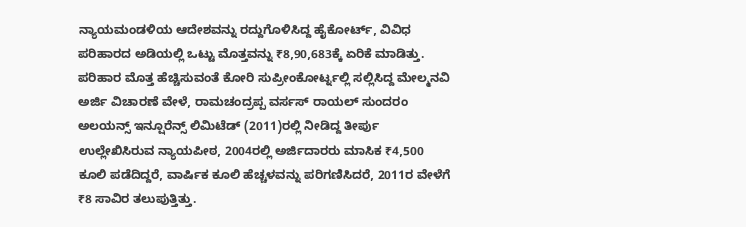ನ್ಯಾಯಮಂಡಳಿಯ ಆದೇಶವನ್ನು ರದ್ದುಗೊಳಿಸಿದ್ದ ಹೈಕೋರ್ಟ್, ವಿವಿಧ ಪರಿಹಾರದ ಅಡಿಯಲ್ಲಿ ಒಟ್ಟು ಮೊತ್ತವನ್ನು ₹8,90,683ಕ್ಕೆ ಏರಿಕೆ ಮಾಡಿತ್ತು.
ಪರಿಹಾರ ಮೊತ್ತ ಹೆಚ್ಚಿಸುವಂತೆ ಕೋರಿ ಸುಪ್ರೀಂಕೋರ್ಟ್ನಲ್ಲಿ ಸಲ್ಲಿಸಿದ್ದ ಮೇಲ್ಮನವಿ ಅರ್ಜಿ ವಿಚಾರಣೆ ವೇಳೆ, ರಾಮಚಂದ್ರಪ್ಪ ವರ್ಸಸ್ ರಾಯಲ್ ಸುಂದರಂ ಅಲಯನ್ಸ್ ಇನ್ಷೂರೆನ್ಸ್ ಲಿಮಿಟೆಡ್ (2011)ರಲ್ಲಿ ನೀಡಿದ್ದ ತೀರ್ಪು ಉಲ್ಲೇಖಿಸಿರುವ ನ್ಯಾಯಪೀಠ, 2004ರಲ್ಲಿ ಅರ್ಜಿದಾರರು ಮಾಸಿಕ ₹4,500 ಕೂಲಿ ಪಡೆದಿದ್ದರೆ, ವಾರ್ಷಿಕ ಕೂಲಿ ಹೆಚ್ಚಳವನ್ನು ಪರಿಗಣಿಸಿದರೆ, 2011ರ ವೇಳೆಗೆ ₹8 ಸಾವಿರ ತಲುಪುತ್ತಿತ್ತು.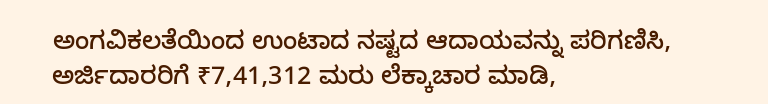ಅಂಗವಿಕಲತೆಯಿಂದ ಉಂಟಾದ ನಷ್ಟದ ಆದಾಯವನ್ನು ಪರಿಗಣಿಸಿ, ಅರ್ಜಿದಾರರಿಗೆ ₹7,41,312 ಮರು ಲೆಕ್ಕಾಚಾರ ಮಾಡಿ,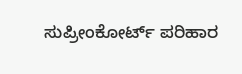ಸುಪ್ರೀಂಕೋರ್ಟ್ ಪರಿಹಾರ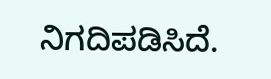ನಿಗದಿಪಡಿಸಿದೆ.